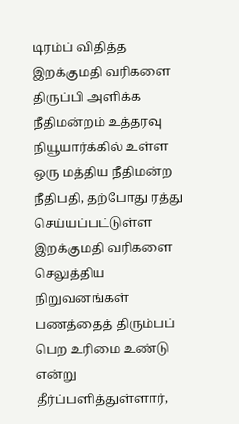டிரம்ப் விதித்த இறக்குமதி வரிகளை திருப்பி அளிக்க நீதிமன்றம் உத்தரவு
நியூயார்க்கில் உள்ள ஒரு மத்திய நீதிமன்ற நீதிபதி, தற்போது ரத்து செய்யப்பட்டுள்ள இறக்குமதி வரிகளை செலுத்திய நிறுவனங்கள் பணத்தைத் திரும்பப் பெற உரிமை உண்டு என்று தீர்ப்பளித்துள்ளார்,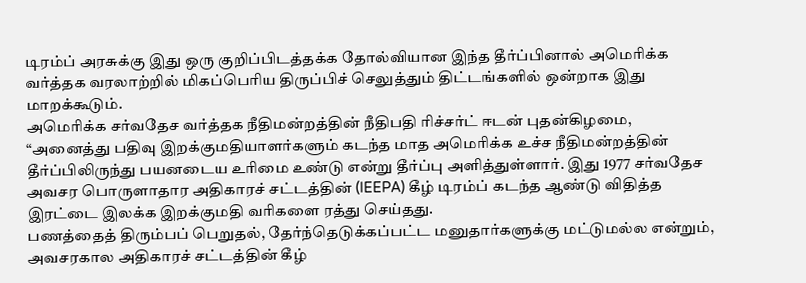டிரம்ப் அரசுக்கு இது ஒரு குறிப்பிடத்தக்க தோல்வியான இந்த தீர்ப்பினால் அமெரிக்க வர்த்தக வரலாற்றில் மிகப்பெரிய திருப்பிச் செலுத்தும் திட்டங்களில் ஒன்றாக இது மாறக்கூடும்.
அமெரிக்க சர்வதேச வர்த்தக நீதிமன்றத்தின் நீதிபதி ரிச்சர்ட் ஈடன் புதன்கிழமை, “அனைத்து பதிவு இறக்குமதியாளர்களும் கடந்த மாத அமெரிக்க உச்ச நீதிமன்றத்தின் தீர்ப்பிலிருந்து பயனடைய உரிமை உண்டு என்று தீர்ப்பு அளித்துள்ளார். இது 1977 சர்வதேச அவசர பொருளாதார அதிகாரச் சட்டத்தின் (IEEPA) கீழ் டிரம்ப் கடந்த ஆண்டு விதித்த இரட்டை இலக்க இறக்குமதி வரிகளை ரத்து செய்தது.
பணத்தைத் திரும்பப் பெறுதல், தேர்ந்தெடுக்கப்பட்ட மனுதார்களுக்கு மட்டுமல்ல என்றும், அவசரகால அதிகாரச் சட்டத்தின் கீழ்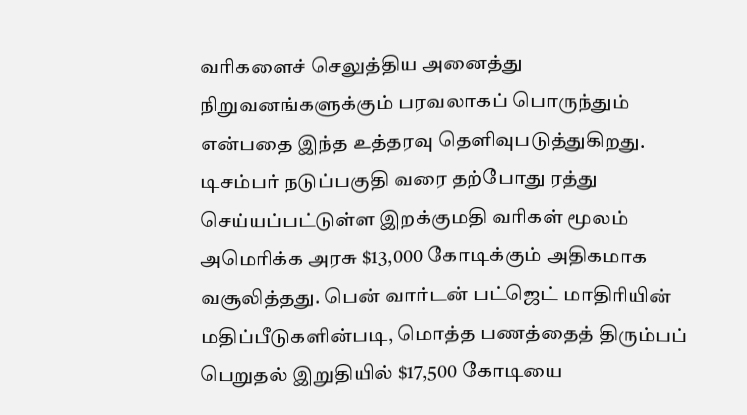வரிகளைச் செலுத்திய அனைத்து நிறுவனங்களுக்கும் பரவலாகப் பொருந்தும் என்பதை இந்த உத்தரவு தெளிவுபடுத்துகிறது.
டிசம்பர் நடுப்பகுதி வரை தற்போது ரத்து செய்யப்பட்டுள்ள இறக்குமதி வரிகள் மூலம் அமெரிக்க அரசு $13,000 கோடிக்கும் அதிகமாக வசூலித்தது. பென் வார்டன் பட்ஜெட் மாதிரியின் மதிப்பீடுகளின்படி, மொத்த பணத்தைத் திரும்பப் பெறுதல் இறுதியில் $17,500 கோடியை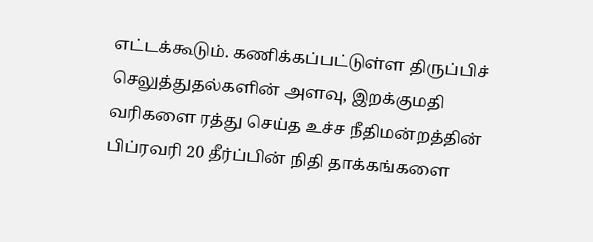எட்டக்கூடும். கணிக்கப்பட்டுள்ள திருப்பிச் செலுத்துதல்களின் அளவு, இறக்குமதி வரிகளை ரத்து செய்த உச்ச நீதிமன்றத்தின் பிப்ரவரி 20 தீர்ப்பின் நிதி தாக்கங்களை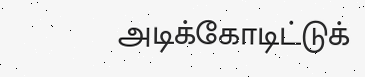அடிக்கோடிட்டுக்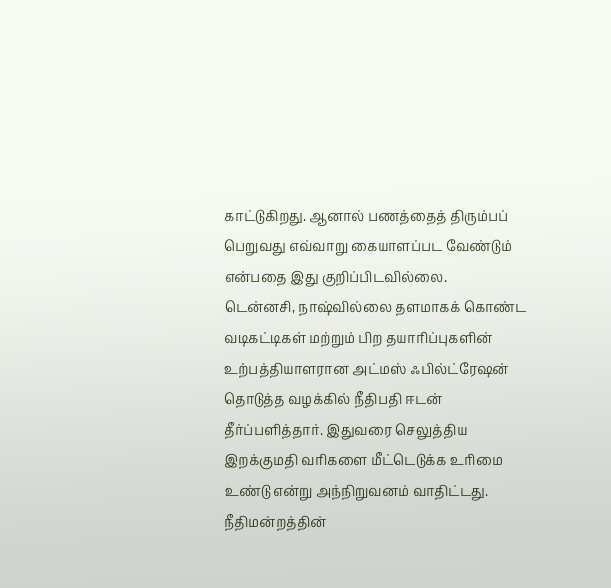காட்டுகிறது. ஆனால் பணத்தைத் திரும்பப் பெறுவது எவ்வாறு கையாளப்பட வேண்டும் என்பதை இது குறிப்பிடவில்லை.
டென்னசி, நாஷ்வில்லை தளமாகக் கொண்ட வடிகட்டிகள் மற்றும் பிற தயாரிப்புகளின் உற்பத்தியாளரான அட்மஸ் ஃபில்ட்ரேஷன் தொடுத்த வழக்கில் நீதிபதி ஈடன் தீர்ப்பளித்தார். இதுவரை செலுத்திய இறக்குமதி வரிகளை மீட்டெடுக்க உரிமை உண்டு என்று அந்நிறுவனம் வாதிட்டது.
நீதிமன்றத்தின்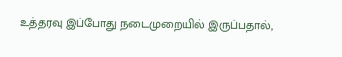உத்தரவு இப்போது நடைமுறையில் இருப்பதால்,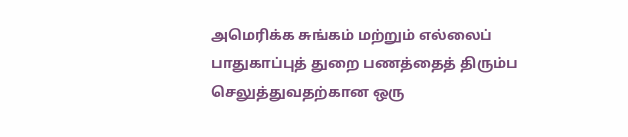அமெரிக்க சுங்கம் மற்றும் எல்லைப் பாதுகாப்புத் துறை பணத்தைத் திரும்ப செலுத்துவதற்கான ஒரு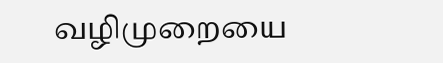வழிமுறையை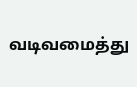வடிவமைத்து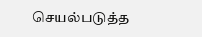செயல்படுத்த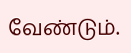வேண்டும்.